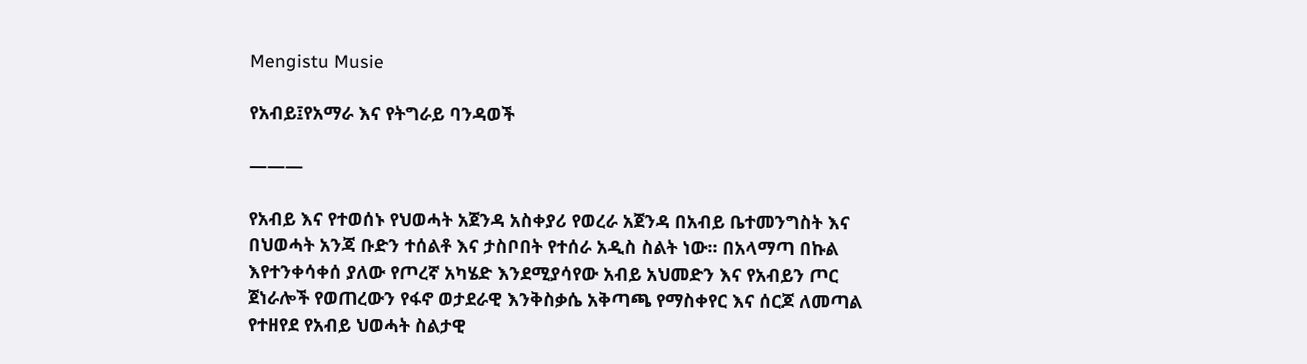Mengistu Musie

የአብይ፤የአማራ እና የትግራይ ባንዳወች

———

የአብይ እና የተወሰኑ የህወሓት አጀንዳ አስቀያሪ የወረራ አጀንዳ በአብይ ቤተመንግስት እና በህወሓት አንጃ ቡድን ተሰልቶ እና ታስቦበት የተሰራ አዲስ ስልት ነው። በአላማጣ በኩል እየተንቀሳቀሰ ያለው የጦረኛ አካሄድ እንደሚያሳየው አብይ አህመድን እና የአብይን ጦር ጀነራሎች የወጠረውን የፋኖ ወታደራዊ እንቅስቃሴ አቅጣጫ የማስቀየር እና ሰርጆ ለመጣል የተዘየደ የአብይ ህወሓት ስልታዊ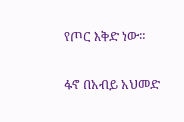የጦር እቅድ ነው።

ፋኖ በአብይ አህመድ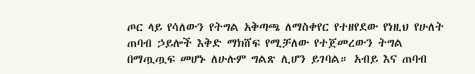ጦር ላይ የሳለውን የትግል አቅጣጫ ለማስቀየር የተዘየደው የነዚህ የሁለት ጠባብ ኃይሎች እቅድ ማክሸፍ የሚቻለው የተጀመረውን ትግል በማጧጧፍ መሆኑ ለሁሉም ግልጽ ሊሆን ይገባል። አብይ እና ጠባብ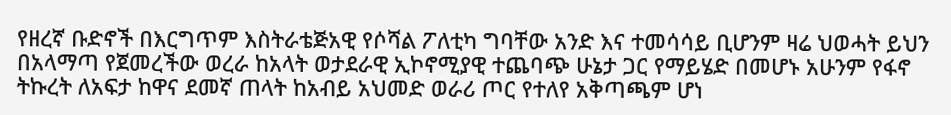የዘረኛ ቡድኖች በእርግጥም እስትራቴጅአዊ የሶሻል ፖለቲካ ግባቸው አንድ እና ተመሳሳይ ቢሆንም ዛሬ ህወሓት ይህን በአላማጣ የጀመረችው ወረራ ከአላት ወታደራዊ ኢኮኖሚያዊ ተጨባጭ ሁኔታ ጋር የማይሄድ በመሆኑ አሁንም የፋኖ ትኩረት ለአፍታ ከዋና ደመኛ ጠላት ከአብይ አህመድ ወራሪ ጦር የተለየ አቅጣጫም ሆነ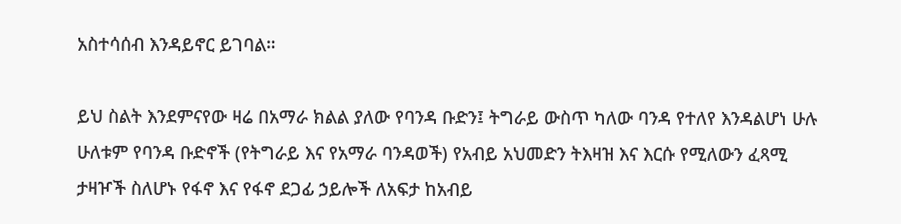አስተሳሰብ እንዳይኖር ይገባል።

ይህ ስልት እንደምናየው ዛሬ በአማራ ክልል ያለው የባንዳ ቡድን፤ ትግራይ ውስጥ ካለው ባንዳ የተለየ እንዳልሆነ ሁሉ ሁለቱም የባንዳ ቡድኖች (የትግራይ እና የአማራ ባንዳወች) የአብይ አህመድን ትእዛዝ እና እርሱ የሚለውን ፈጻሚ ታዛዦች ስለሆኑ የፋኖ እና የፋኖ ደጋፊ ኃይሎች ለአፍታ ከአብይ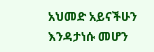አህመድ አይናችሁን እንዳታነሱ መሆን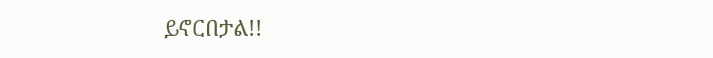ይኖርበታል!!